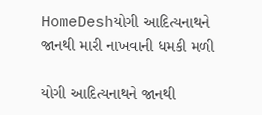HomeDeshયોગી આદિત્યનાથને જાનથી મારી નાખવાની ધમકી મળી

યોગી આદિત્યનાથને જાનથી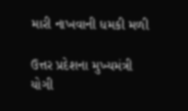મારી નાખવાની ધમકી મળી

ઉત્તર પ્રદેશના મુખ્યમંત્રી યોગી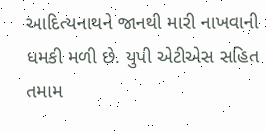આદિત્યનાથને જાનથી મારી નાખવાની ધમકી મળી છે. યુપી એટીએસ સહિત તમામ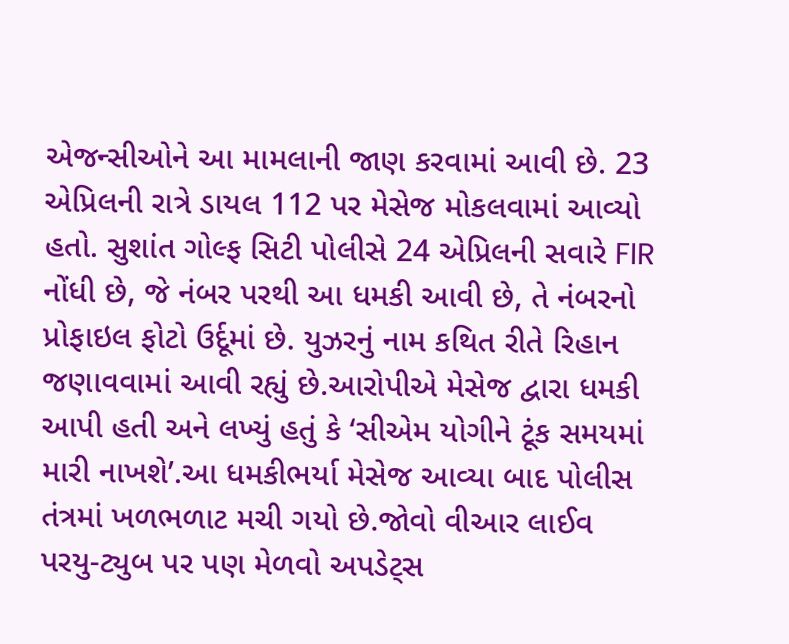એજન્સીઓને આ મામલાની જાણ કરવામાં આવી છે. 23 એપ્રિલની રાત્રે ડાયલ 112 પર મેસેજ મોકલવામાં આવ્યો હતો. સુશાંત ગોલ્ફ સિટી પોલીસે 24 એપ્રિલની સવારે FIR નોંધી છે, જે નંબર પરથી આ ધમકી આવી છે, તે નંબરનો પ્રોફાઇલ ફોટો ઉર્દૂમાં છે. યુઝરનું નામ કથિત રીતે રિહાન જણાવવામાં આવી રહ્યું છે.આરોપીએ મેસેજ દ્વારા ધમકી આપી હતી અને લખ્યું હતું કે ‘સીએમ યોગીને ટૂંક સમયમાં મારી નાખશે’.આ ધમકીભર્યા મેસેજ આવ્યા બાદ પોલીસ તંત્રમાં ખળભળાટ મચી ગયો છે.જોવો વીઆર લાઈવ પરયુ-ટ્યુબ પર પણ મેળવો અપડેટ્સ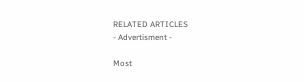RELATED ARTICLES
- Advertisment -

Most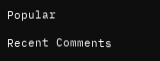Popular

Recent Comments